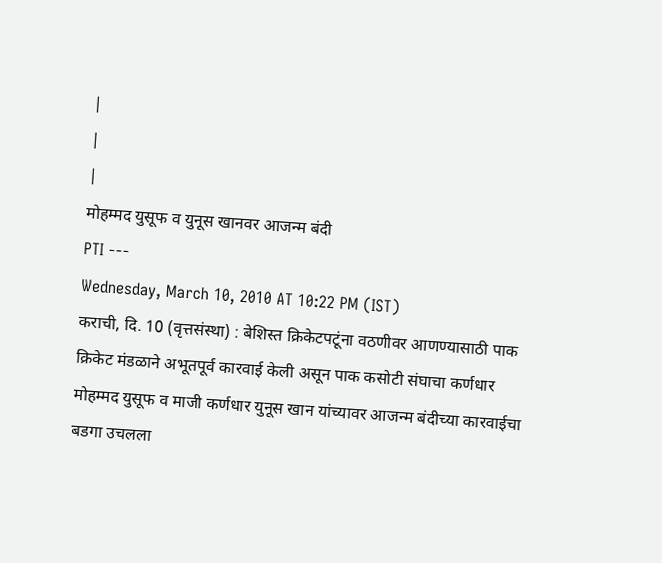|
|
|
मोहम्मद युसूफ व युनूस खानवर आजन्म बंदी
PTI ---
Wednesday, March 10, 2010 AT 10:22 PM (IST)
कराची, दि. 10 (वृत्तसंस्था) : बेशिस्त क्रिकेटपटूंना वठणीवर आणण्यासाठी पाक क्रिकेट मंडळाने अभूतपूर्व कारवाई केली असून पाक कसोटी संघाचा कर्णधार मोहम्मद युसूफ व माजी कर्णधार युनूस खान यांच्यावर आजन्म बंदीच्या कारवाईचा बडगा उचलला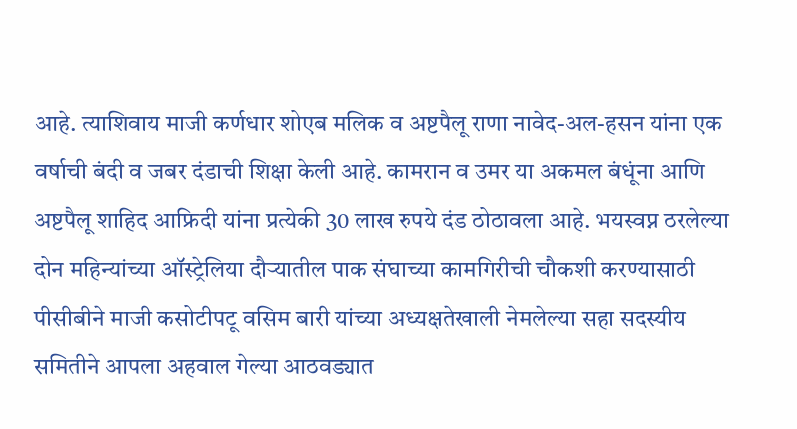आहे. त्याशिवाय माजी कर्णधार शोएब मलिक व अष्टपैलू राणा नावेद-अल-हसन यांना एक वर्षाची बंदी व जबर दंडाची शिक्षा केली आहे. कामरान व उमर या अकमल बंधूंना आणि अष्टपैलू शाहिद आफ्रिदी यांना प्रत्येकी 30 लाख रुपये दंड ठोठावला आहे. भयस्वप्न ठरलेल्या दोन महिन्यांच्या ऑस्ट्रेलिया दौऱ्यातील पाक संघाच्या कामगिरीची चौकशी करण्यासाठी पीसीबीने माजी कसोटीपटू वसिम बारी यांच्या अध्यक्षतेखाली नेमलेल्या सहा सदस्यीय समितीने आपला अहवाल गेल्या आठवड्यात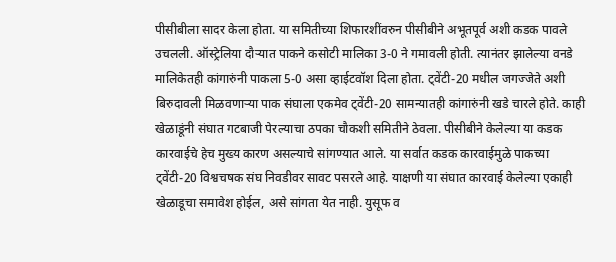पीसीबीला सादर केला होता. या समितीच्या शिफारशींवरुन पीसीबीने अभूतपूर्व अशी कडक पावले उचलली. ऑस्ट्रेलिया दौऱ्यात पाकने कसोटी मालिका 3-0 ने गमावली होती. त्यानंतर झालेल्या वनडे मालिकेतही कांगारुंनी पाकला 5-0 असा व्हाईटवॉश दिला होता. ट्वेंटी-20 मधील जगज्जेते अशी बिरुदावली मिळवणाऱ्या पाक संघाला एकमेव ट्वेंटी-20 सामन्यातही कांगारुंनी खडे चारले होते. काही खेळाडूंनी संघात गटबाजी पेरल्याचा ठपका चौकशी समितीने ठेवला. पीसीबीने केलेल्या या कडक कारवाईचे हेच मुख्य कारण असल्याचे सांगण्यात आले. या सर्वात कडक कारवाईमुळे पाकच्या ट्वेंटी-20 विश्वचषक संघ निवडीवर सावट पसरले आहे. याक्षणी या संघात कारवाई केलेल्या एकाही खेळाडूचा समावेश होईल, असे सांगता येत नाही. युसूफ व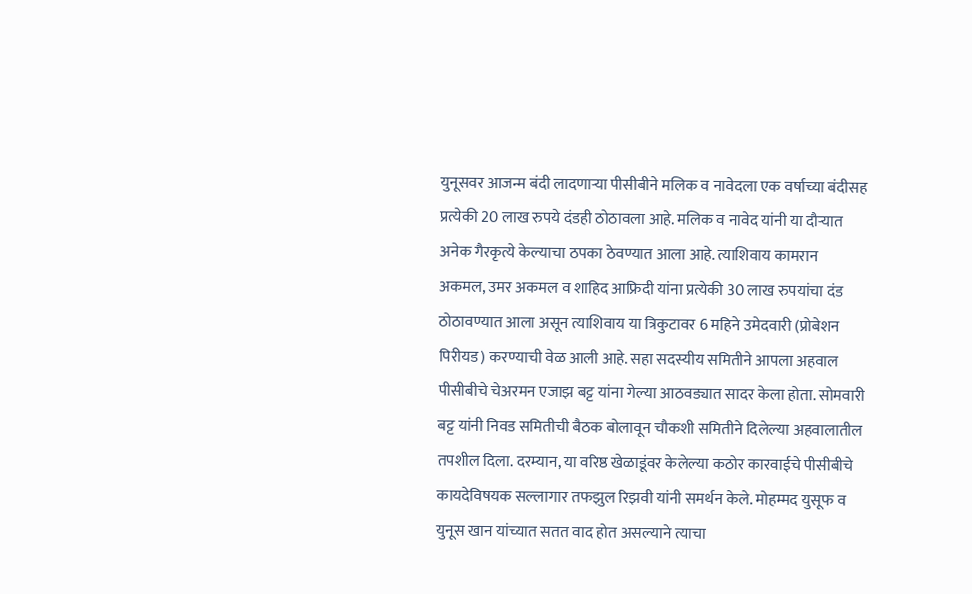युनूसवर आजन्म बंदी लादणाऱ्या पीसीबीने मलिक व नावेदला एक वर्षाच्या बंदीसह प्रत्येकी 20 लाख रुपये दंडही ठोठावला आहे. मलिक व नावेद यांनी या दौऱ्यात अनेक गैरकृत्ये केल्याचा ठपका ठेवण्यात आला आहे. त्याशिवाय कामरान अकमल, उमर अकमल व शाहिद आफ्रिदी यांना प्रत्येकी 30 लाख रुपयांचा दंड ठोठावण्यात आला असून त्याशिवाय या त्रिकुटावर 6 महिने उमेदवारी (प्रोबेशन पिरीयड) करण्याची वेळ आली आहे. सहा सदस्यीय समितीने आपला अहवाल पीसीबीचे चेअरमन एजाझ बट्ट यांना गेल्या आठवड्यात सादर केला होता. सोमवारी बट्ट यांनी निवड समितीची बैठक बोलावून चौकशी समितीने दिलेल्या अहवालातील तपशील दिला. दरम्यान, या वरिष्ठ खेळाडूंवर केलेल्या कठोर कारवाईचे पीसीबीचे कायदेविषयक सल्लागार तफझुल रिझवी यांनी समर्थन केले. मोहम्मद युसूफ व युनूस खान यांच्यात सतत वाद होत असल्याने त्याचा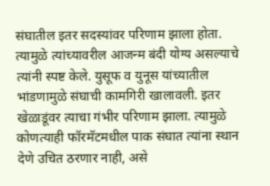संघातील इतर सदस्यांवर परिणाम झाला होता. त्यामुळे त्यांच्यावरील आजन्म बंदी योग्य असल्याचे त्यांनी स्पष्ट केले. युसूफ व युनूस यांच्यातील भांडणामुळे संघाची कामगिरी खालावली. इतर खेळाडूंवर त्याचा गंभीर परिणाम झाला. त्यामुळे कोणत्याही फॉरमॅटमधील पाक संघात त्यांना स्थान देणे उचित ठरणार नाही, असे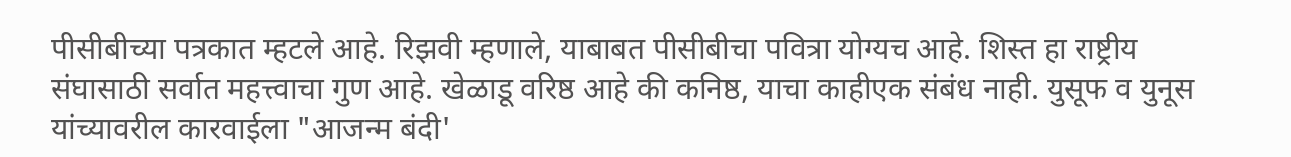पीसीबीच्या पत्रकात म्हटले आहे. रिझवी म्हणाले, याबाबत पीसीबीचा पवित्रा योग्यच आहे. शिस्त हा राष्ट्रीय संघासाठी सर्वात महत्त्वाचा गुण आहे. खेळाडू वरिष्ठ आहे की कनिष्ठ, याचा काहीएक संबंध नाही. युसूफ व युनूस यांच्यावरील कारवाईला "आजन्म बंदी'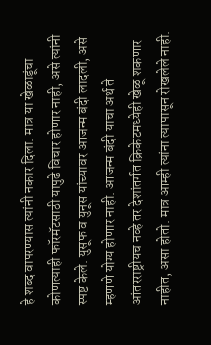हे शब्द वापरण्यास त्यांनी नकार दिला. मात्र या खेळाडूंचा कोणत्याही फॉरमॅटसाठी यापुढे विचार होणार नाही, असे त्यांनी स्पष्ट केले. युसूफ व युनूस यांच्यावर आजन्म बंदी लादली, असे म्हणणे योग्य होणार नाही. आजन्म बंदी याचा अर्थ ते आंतरराष्ट्रीयच नव्हे तर देशांतर्गत क्रिकेटमध्येही खेळू शकणार नाहीत, असा होतो. मात्र आम्ही त्यांना त्यापासून रोखलेले नाही.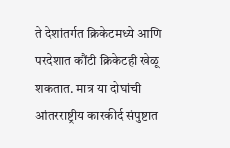ते देशांतर्गत क्रिकेटमध्ये आणि परदेशात कौंटी क्रिकेटही खेळू शकतात. मात्र या दोघांची आंतरराष्ट्रीय कारकीर्द संपुष्टात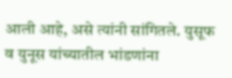आली आहे, असे त्यांनी सांगितले. युसूफ व युनूस यांच्यातील भांडणांना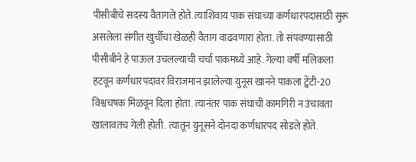पीसीबीचे सदस्य वैतागले होते. त्याशिवाय पाक संघाच्या कर्णधारपदासाठी सुरू असलेला संगीत खुर्चीचा खेळही वैताग वाढवणारा होता. तो संपवण्यासाठी पीसीबीने हे पाऊल उचलल्याची चर्चा पाकमध्ये आहे. गेल्या वर्षी मलिकला हटवून कर्णधारपदावर विराजमान झालेल्या युनूस खानने पाकला ट्वेंटी-20 विश्वचषक मिळवून दिला होता. त्यानंतर पाक संघाची कामगिरी न उंचावता खालावतच गेली होती. त्यातून युनूसने दोनदा कर्णधारपद सोडले होते.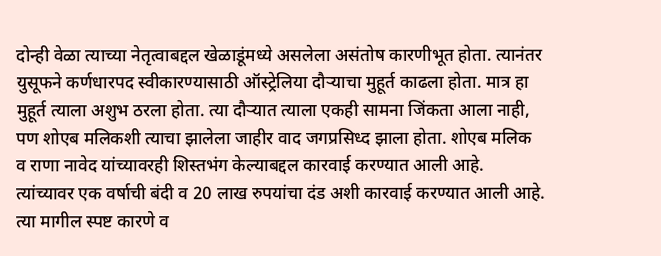दोन्ही वेळा त्याच्या नेतृत्वाबद्दल खेळाडूंमध्ये असलेला असंतोष कारणीभूत होता. त्यानंतर युसूफने कर्णधारपद स्वीकारण्यासाठी ऑस्ट्रेलिया दौऱ्याचा मुहूर्त काढला होता. मात्र हा मुहूर्त त्याला अशुभ ठरला होता. त्या दौऱ्यात त्याला एकही सामना जिंकता आला नाही, पण शोएब मलिकशी त्याचा झालेला जाहीर वाद जगप्रसिध्द झाला होता. शोएब मलिक व राणा नावेद यांच्यावरही शिस्तभंग केल्याबद्दल कारवाई करण्यात आली आहे. त्यांच्यावर एक वर्षाची बंदी व 20 लाख रुपयांचा दंड अशी कारवाई करण्यात आली आहे. त्या मागील स्पष्ट कारणे व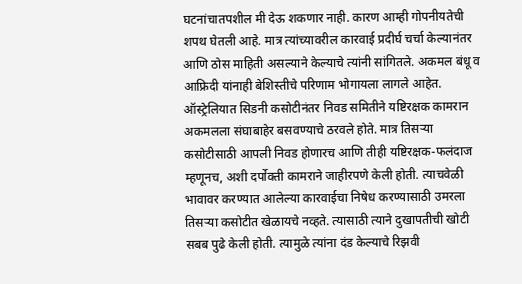घटनांचातपशील मी देऊ शकणार नाही. कारण आम्ही गोपनीयतेची शपथ घेतली आहे. मात्र त्यांच्यावरील कारवाई प्रदीर्घ चर्चा केल्यानंतर आणि ठोस माहिती असल्याने केल्याचे त्यांनी सांगितले. अकमल बंधू व आफ्रिदी यांनाही बेशिस्तीचे परिणाम भोगायला लागले आहेत. ऑस्ट्रेलियात सिडनी कसोटीनंतर निवड समितीने यष्टिरक्षक कामरान अकमलला संघाबाहेर बसवण्याचे ठरवले होते. मात्र तिसऱ्या कसोटीसाठी आपली निवड होणारच आणि तीही यष्टिरक्षक-फलंदाज म्हणूनच, अशी दर्पोक्ती कामराने जाहीरपणे केली होती. त्याचवेळी भावावर करण्यात आलेल्या कारवाईचा निषेध करण्यासाठी उमरला तिसऱ्या कसोटीत खेळायचे नव्हते. त्यासाठी त्याने दुखापतीची खोटी सबब पुढे केली होती. त्यामुळे त्यांना दंड केल्याचे रिझवी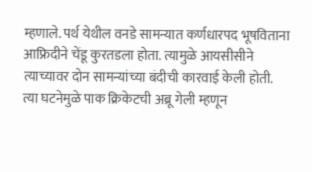म्हणाले. पर्थ येथील वनडे सामन्यात कर्णधारपद भूषविताना आफ्रिदीने चेंडू कुरतडला होता. त्यामुळे आयसीसीने त्याच्यावर दोन सामन्यांच्या बंदीची कारवाई केली होती. त्या घटनेमुळे पाक क्रिकेटची अब्रू गेली म्हणून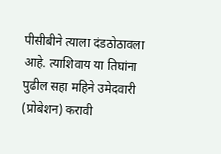पीसीबीने त्याला दंडठोठावला आहे. त्याशिवाय या तिघांना पुढील सहा महिने उमेदवारी (प्रोबेशन) करावी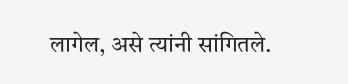लागेल, असे त्यांनी सांगितले.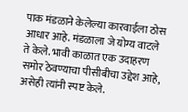पाक मंडळाने केलेल्या कारवाईला ठोस आधार आहे. मंडळाला जे योग्य वाटले ते केले. भावी काळात एक उदाहरण समोर ठेवण्याचा पीसीबीचा उद्देश आहे, असेही त्यांनी स्पष्ट केले.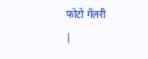फोटो गॅलरी
|